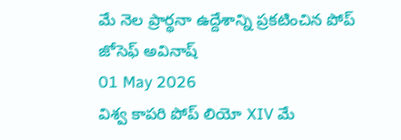మే నెల ప్రార్థనా ఉద్దేశాన్ని ప్రకటించిన పోప్
జోసెఫ్ అవినాష్
01 May 2026
విశ్వ కాపరి పోప్ లియో XIV మే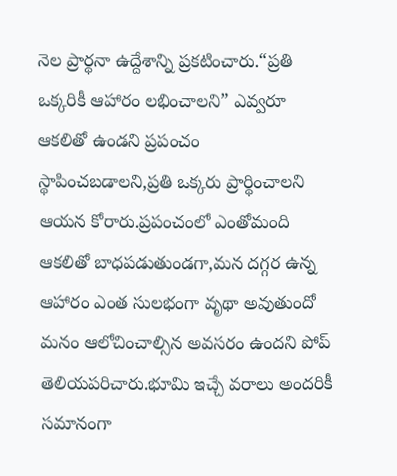నెల ప్రార్థనా ఉద్దేశాన్ని ప్రకటించారు.“ప్రతి ఒక్కరికీ ఆహారం లభించాలని” ఎవ్వరూ ఆకలితో ఉండని ప్రపంచం స్థాపించబడాలని,ప్రతి ఒక్కరు ప్రార్థించాలని ఆయన కోరారు.ప్రపంచంలో ఎంతోమంది ఆకలితో బాధపడుతుండగా,మన దగ్గర ఉన్న ఆహారం ఎంత సులభంగా వృథా అవుతుందో మనం ఆలోచించాల్సిన అవసరం ఉందని పోప్ తెలియపరిచారు.భూమి ఇచ్చే వరాలు అందరికీ సమానంగా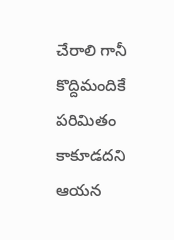చేరాలి గానీ కొద్దిమందికే పరిమితం కాకూడదని ఆయన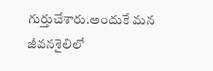గుర్తుచేశారు.అందుకే మన జీవనశైలిలో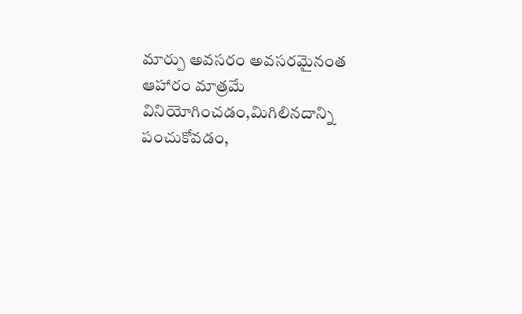మార్పు అవసరం అవసరమైనంత ఆహారం మాత్రమే వినియోగించడం,మిగిలినదాన్ని పంచుకోవడం,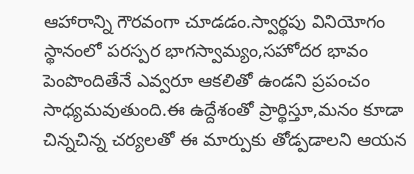ఆహారాన్ని గౌరవంగా చూడడం.స్వార్థపు వినియోగం స్థానంలో పరస్పర భాగస్వామ్యం,సహోదర భావం పెంపొందితేనే ఎవ్వరూ ఆకలితో ఉండని ప్రపంచం సాధ్యమవుతుంది.ఈ ఉద్దేశంతో ప్రార్థిస్తూ,మనం కూడా చిన్నచిన్న చర్యలతో ఈ మార్పుకు తోడ్పడాలని ఆయన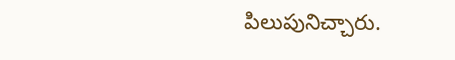పిలుపునిచ్చారు.